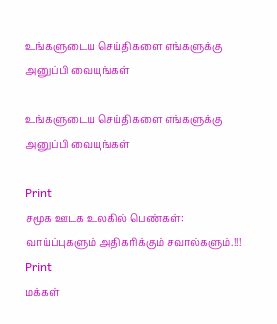உங்களுடைய செய்திகளை எங்களுக்கு அனுப்பி வையுங்கள்

உங்களுடைய செய்திகளை எங்களுக்கு அனுப்பி வையுங்கள்

Print
சமூக ஊடக உலகில் பெண்கள்: வாய்ப்புகளும் அதிகரிக்கும் சவால்களும்.!!!
Print
மக்கள்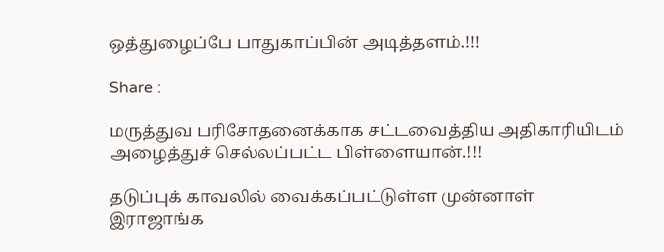ஒத்துழைப்பே பாதுகாப்பின் அடித்தளம்.!!!

Share :

மருத்துவ பரிசோதனைக்காக சட்டவைத்திய அதிகாரியிடம் அழைத்துச் செல்லப்பட்ட பிள்ளையான்.!!!

தடுப்புக் காவலில் வைக்கப்பட்டுள்ள முன்னாள் இராஜாங்க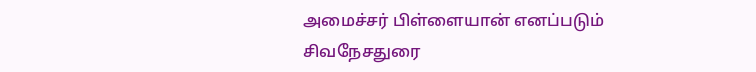அமைச்சர் பிள்ளையான் எனப்படும் சிவநேசதுரை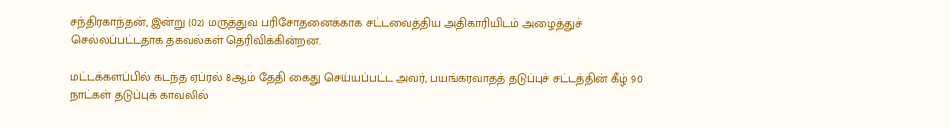சந்திரகாந்தன், இன்று (02) மருத்துவ பரிசோதனைக்காக சட்டவைத்திய அதிகாரியிடம் அழைத்துச் செல்லப்பட்டதாக தகவல்கள் தெரிவிக்கின்றன.

மட்டக்களப்பில் கடந்த ஏப்ரல் 8ஆம் தேதி கைது செய்யப்பட்ட அவர், பயங்கரவாதத் தடுப்புச் சட்டத்தின் கீழ் 90 நாட்கள் தடுப்புக் காவலில்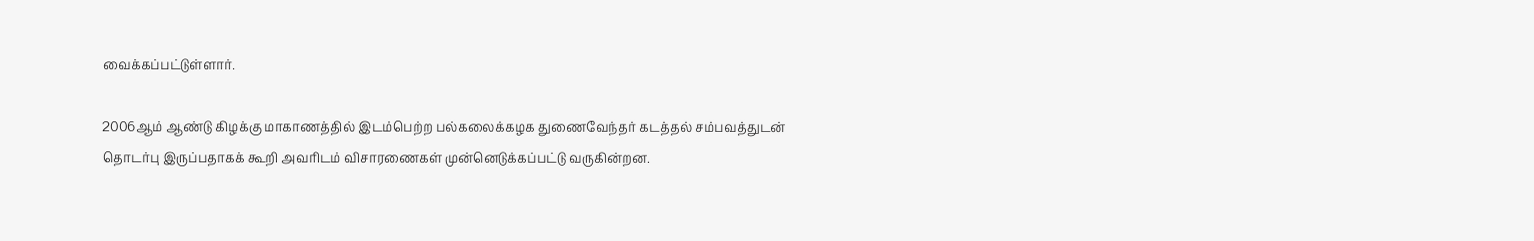வைக்கப்பட்டுள்ளார்.

2006ஆம் ஆண்டு கிழக்கு மாகாணத்தில் இடம்பெற்ற பல்கலைக்கழக துணைவேந்தர் கடத்தல் சம்பவத்துடன் தொடர்பு இருப்பதாகக் கூறி அவரிடம் விசாரணைகள் முன்னெடுக்கப்பட்டு வருகின்றன.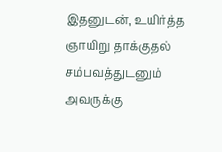இதனுடன், உயிர்த்த ஞாயிறு தாக்குதல் சம்பவத்துடனும் அவருக்கு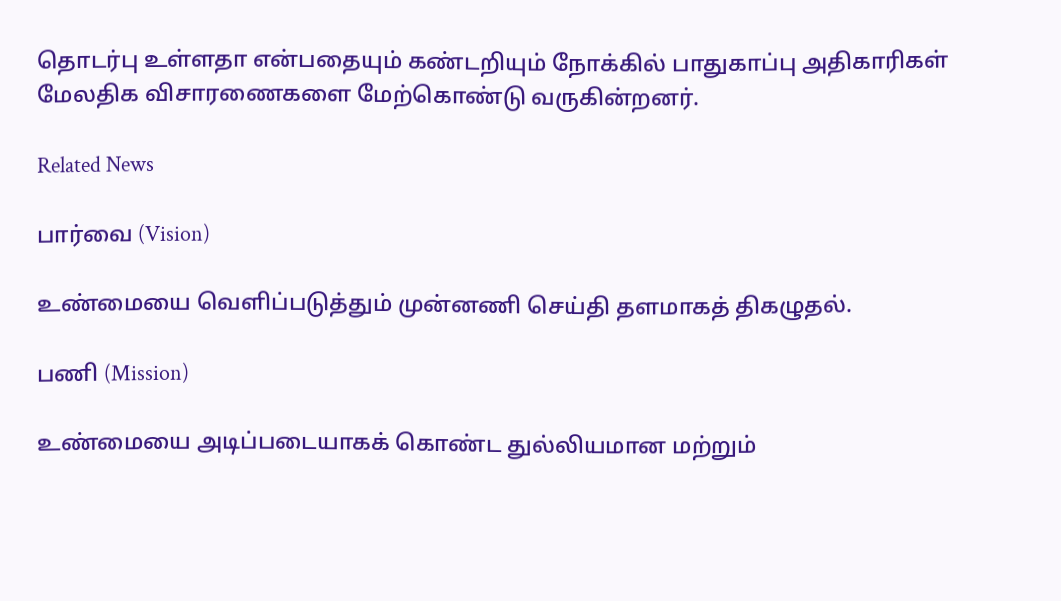தொடர்பு உள்ளதா என்பதையும் கண்டறியும் நோக்கில் பாதுகாப்பு அதிகாரிகள் மேலதிக விசாரணைகளை மேற்கொண்டு வருகின்றனர்.

Related News

பார்வை (Vision)

உண்மையை வெளிப்படுத்தும் முன்னணி செய்தி தளமாகத் திகழுதல்.

பணி (Mission)

உண்மையை அடிப்படையாகக் கொண்ட துல்லியமான மற்றும்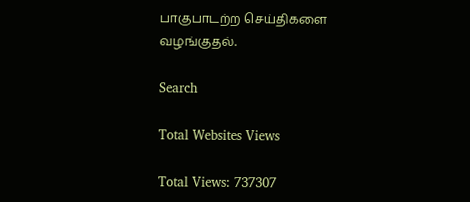பாகுபாடற்ற செய்திகளை வழங்குதல்.

Search

Total Websites Views

Total Views: 737307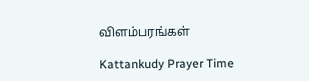விளம்பரங்கள்

Kattankudy Prayer Time